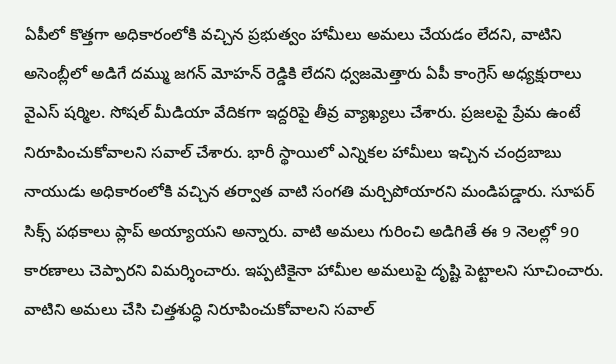ఏపీలో కొత్తగా అధికారంలోకి వచ్చిన ప్రభుత్వం హామీలు అమలు చేయడం లేదని, వాటిని అసెంబ్లీలో అడిగే దమ్ము జగన్ మోహన్ రెడ్డికి లేదని ధ్వజమెత్తారు ఏపీ కాంగ్రెస్ అధ్యక్షురాలు వైఎస్ షర్మిల. సోషల్ మీడియా వేదికగా ఇద్దరిపై తీవ్ర వ్యాఖ్యలు చేశారు. ప్రజలపై ప్రేమ ఉంటే నిరూపించుకోవాలని సవాల్ చేశారు. భారీ స్థాయిలో ఎన్నికల హామీలు ఇచ్చిన చంద్రబాబు నాయుడు అధికారంలోకి వచ్చిన తర్వాత వాటి సంగతి మర్చిపోయారని మండిపడ్డారు. సూపర్ సిక్స్ పథకాలు ప్లాప్ అయ్యాయని అన్నారు. వాటి అమలు గురించి అడిగితే ఈ 9 నెలల్లో 90 కారణాలు చెప్పారని విమర్శించారు. ఇప్పటికైనా హామీల అమలుపై దృష్టి పెట్టాలని సూచించారు. వాటిని అమలు చేసి చిత్తశుద్ధి నిరూపించుకోవాలని సవాల్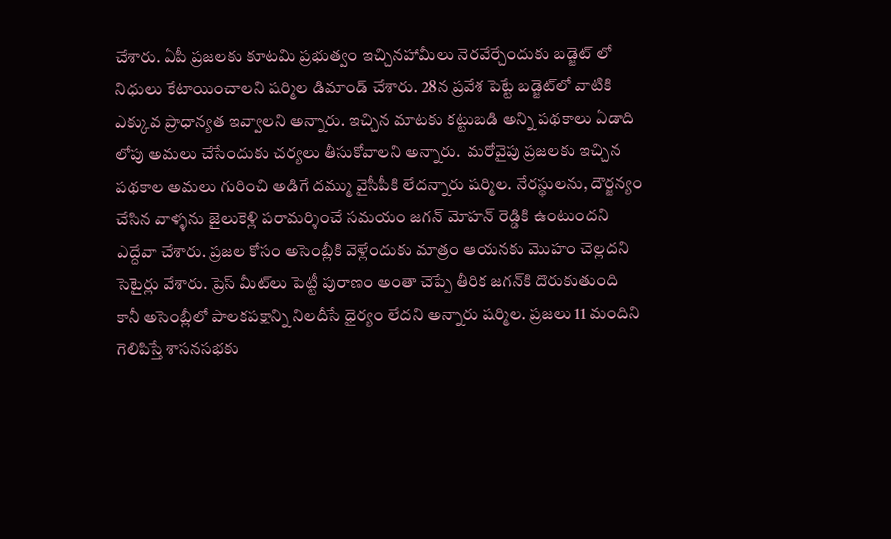చేశారు. ఏపీ ప్రజలకు కూటమి ప్రభుత్వం ఇచ్చినహామీలు నెరవేర్చేందుకు బడ్జెట్‌ లో నిధులు కేటాయించాలని షర్మిల డిమాండ్ చేశారు. 28న ప్రవేశ పెట్టే బడ్జెట్‌లో వాటికి ఎక్కువ ప్రాధాన్యత ఇవ్వాలని అన్నారు. ఇచ్చిన మాటకు కట్టుబడి అన్ని పథకాలు ఏడాది లోపు అమలు చేసేందుకు చర్యలు తీసుకోవాలని అన్నారు.  మరోవైపు ప్రజలకు ఇచ్చిన పథకాల అమలు గురించి అడిగే దమ్ము వైసీపీకి లేదన్నారు షర్మిల. నేరస్థులను, దౌర్జన్యం చేసిన వాళ్ళను జైలుకెళ్లి పరామర్శించే సమయం జగన్ మోహన్ రెడ్డికి ఉంటుందని ఎద్దేవా చేశారు. ప్రజల కోసం అసెంబ్లీకి వెళ్లేందుకు మాత్రం ఆయనకు మొహం చెల్లదని సెటైర్లు వేశారు. ప్రెస్ మీట్‌లు పెట్టీ పురాణం అంతా చెప్పే తీరిక జగన్‌కి దొరుకుతుంది కానీ అసెంబ్లీలో పాలకపక్షాన్ని నిలదీసే ధైర్యం లేదని అన్నారు షర్మిల. ప్రజలు 11 మందిని గెలిపిస్తే శాసనసభకు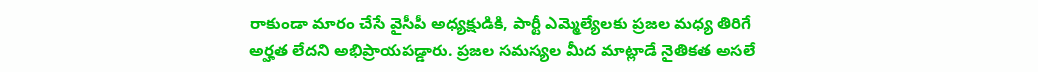రాకుండా మారం చేసే వైసీపీ అధ్యక్షుడికి, పార్టీ ఎమ్మెల్యేలకు ప్రజల మధ్య తిరిగే అర్హత లేదని అభిప్రాయపడ్డారు. ప్రజల సమస్యల మీద మాట్లాడే నైతికత అసలే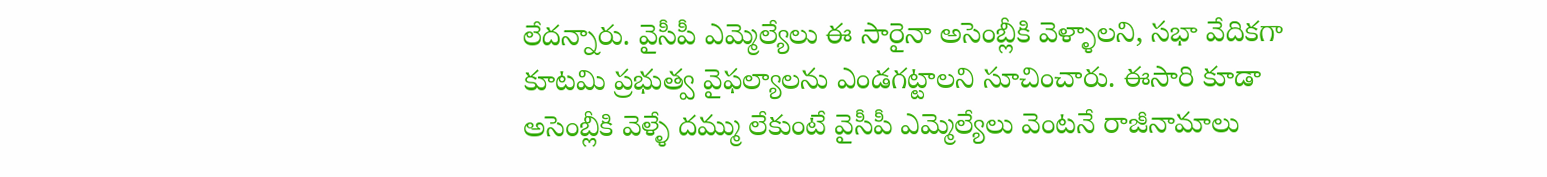లేదన్నారు. వైసీపీ ఎమ్మెల్యేలు ఈ సారైనా అసెంబ్లీకి వెళ్ళాలని, సభా వేదికగా కూటమి ప్రభుత్వ వైఫల్యాలను ఎండగట్టాలని సూచించారు. ఈసారి కూడా అసెంబ్లీకి వెళ్ళే దమ్ము లేకుంటే వైసీపీ ఎమ్మెల్యేలు వెంటనే రాజీనామాలు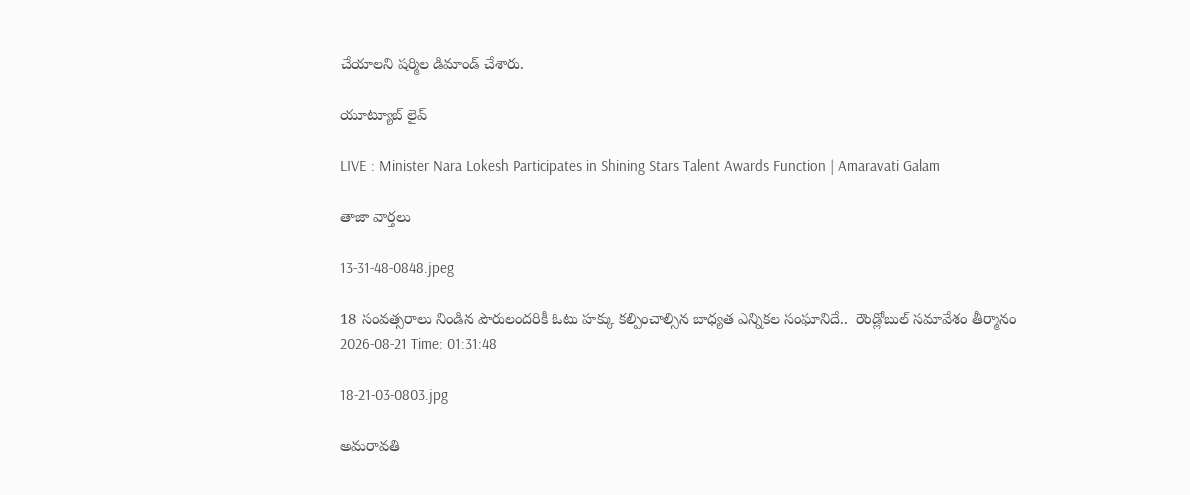చేయాలని షర్మిల డిమాండ్ చేశారు.

యూట్యూబ్ లైవ్

LIVE : Minister Nara Lokesh Participates in Shining Stars Talent Awards Function | Amaravati Galam

తాజా వార్తలు

13-31-48-0848.jpeg

18 సంవత్సరాలు నిండిన పౌరులందరికీ ఓటు హక్కు కల్పించాల్సిన బాధ్యత ఎన్నికల సంఘానిదే..  రౌండ్లోబుల్ సమావేశం తీర్మానం
2026-08-21 Time: 01:31:48

18-21-03-0803.jpg

అమరావతి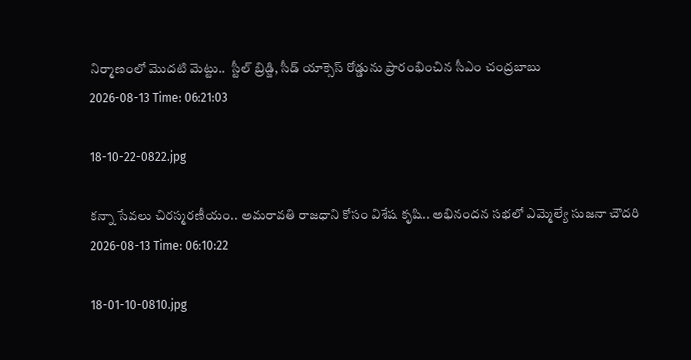నిర్మాణంలో మొదటి మెట్టు..  స్టీల్ బ్రిడ్జి, సీడ్ యాక్సెస్ రోడ్డును ప్రారంభించిన సీఎం చంద్రబాబు
2026-08-13 Time: 06:21:03

18-10-22-0822.jpg

కన్నా సేవలు చిరస్మరణీయం.. అమరావతి రాజధాని కోసం విశేష కృషి.. అభినందన సభలో ఎమ్మెల్యే సుజనా చౌదరి
2026-08-13 Time: 06:10:22

18-01-10-0810.jpg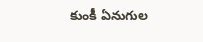కుంకీ ఏనుగుల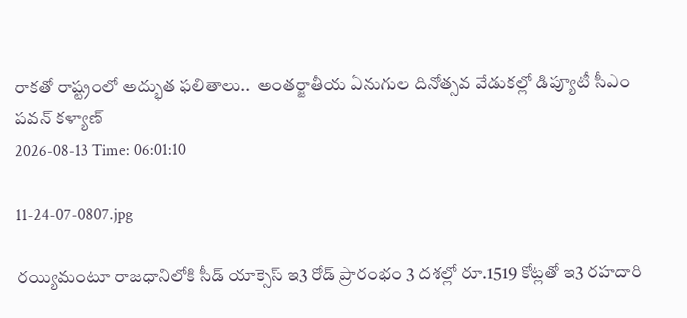రాకతో రాష్ట్రంలో అద్భుత ఫలితాలు..  అంతర్జాతీయ ఏనుగుల దినోత్సవ వేడుకల్లో డిప్యూటీ సీఎం పవన్ కళ్యాణ్
2026-08-13 Time: 06:01:10

11-24-07-0807.jpg

రయ్యిమంటూ రాజధానిలోకి సీడ్‌ యాక్సెస్‌ ఇ3 రోడ్‌ ప్రారంభం 3 దశల్లో రూ.1519 కోట్లతో ఇ3 రహదారి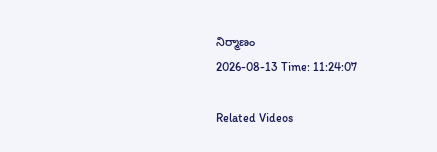నిర్మాణం
2026-08-13 Time: 11:24:07

Related Videos